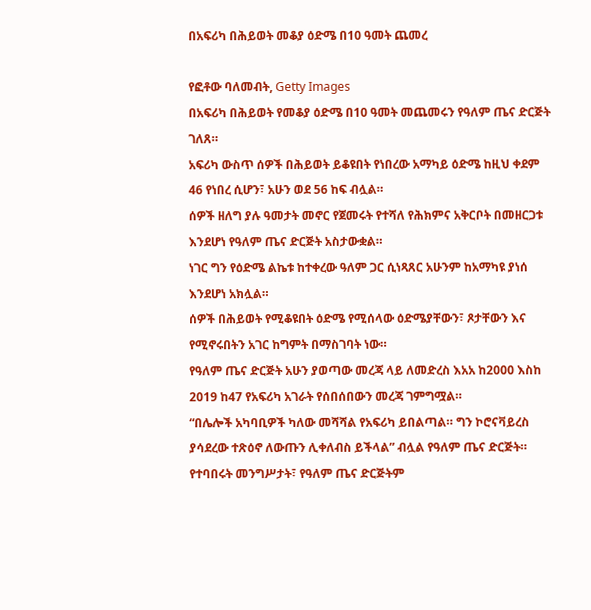በአፍሪካ በሕይወት መቆያ ዕድሜ በ10 ዓመት ጨመረ

የፎቶው ባለመብት, Getty Images
በአፍሪካ በሕይወት የመቆያ ዕድሜ በ10 ዓመት መጨመሩን የዓለም ጤና ድርጅት ገለጸ።
አፍሪካ ውስጥ ሰዎች በሕይወት ይቆዩበት የነበረው አማካይ ዕድሜ ከዚህ ቀደም 46 የነበረ ሲሆን፣ አሁን ወደ 56 ከፍ ብሏል።
ሰዎች ዘለግ ያሉ ዓመታት መኖር የጀመሩት የተሻለ የሕክምና አቅርቦት በመዘርጋቱ እንደሆነ የዓለም ጤና ድርጅት አስታውቋል።
ነገር ግን የዕድሜ ልኬቱ ከተቀረው ዓለም ጋር ሲነጻጸር አሁንም ከአማካዩ ያነሰ እንደሆነ አክሏል።
ሰዎች በሕይወት የሚቆዩበት ዕድሜ የሚሰላው ዕድሜያቸውን፣ ጾታቸውን እና የሚኖሩበትን አገር ከግምት በማስገባት ነው።
የዓለም ጤና ድርጅት አሁን ያወጣው መረጃ ላይ ለመድረስ እአአ ከ2000 እስከ 2019 ከ47 የአፍሪካ አገራት የሰበሰበውን መረጃ ገምግሟል።
“በሌሎች አካባቢዎች ካለው መሻሻል የአፍሪካ ይበልጣል። ግን ኮሮናቫይረስ ያሳደረው ተጽዕኖ ለውጡን ሊቀለብስ ይችላል” ብሏል የዓለም ጤና ድርጅት።
የተባበሩት መንግሥታት፣ የዓለም ጤና ድርጅትም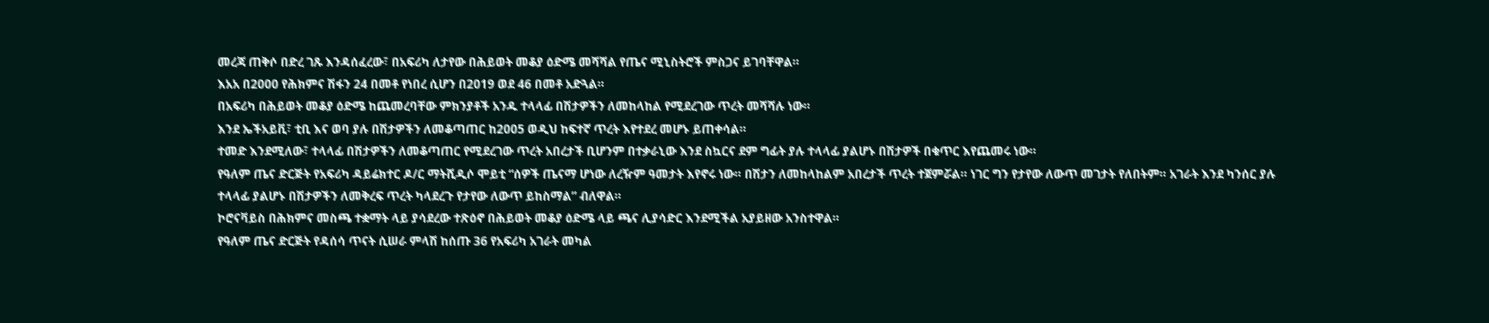መረጃ ጠቅሶ በድረ ገጹ እንዳሰፈረው፣ በአፍሪካ ለታየው በሕይወት መቆያ ዕድሜ መሻሻል የጤና ሚኒስትሮች ምስጋና ይገባቸዋል።
እአአ በ2000 የሕክምና ሽፋን 24 በመቶ የነበረ ሲሆን በ2019 ወደ 46 በመቶ አድጓል።
በአፍሪካ በሕይወት መቆያ ዕድሜ ከጨመረባቸው ምክንያቶች አንዱ ተላላፊ በሽታዎችን ለመከላከል የሚደረገው ጥረት መሻሻሉ ነው።
እንደ ኤችአይቪ፣ ቲቢ እና ወባ ያሉ በሽታዎችን ለመቆጣጠር ከ2005 ወዲህ ከፍተኛ ጥረት እየተደረ መሆኑ ይጠቀሳል።
ተመድ እንደሚለው፣ ተላላፊ በሽታዎችን ለመቆጣጠር የሚደረገው ጥረት አበረታች ቢሆንም በተቃራኒው እንደ ስኳርና ደም ግፊት ያሉ ተላላፊ ያልሆኑ በሽታዎች በቁጥር እየጨመሩ ነው።
የዓለም ጤና ድርጅት የአፍሪካ ዳይሬክተር ዶ/ር ማትሺዲሶ ሞይቲ “ሰዎች ጤናማ ሆነው ለረዥም ዓመታት እየኖሩ ነው። በሽታን ለመከላከልም አበረታች ጥረት ተጀምሯል። ነገር ግን የታየው ለውጥ መገታት የለበትም። አገራት እንደ ካንሰር ያሉ ተላላፊ ያልሆኑ በሽታዎችን ለመቅረፍ ጥረት ካላደረጉ የታየው ለውጥ ይከስማል” ብለዋል።
ኮሮናቫይስ በሕክምና መስጫ ተቋማት ላይ ያሳደረው ተጽዕኖ በሕይወት መቆያ ዕድሜ ላይ ጫና ሊያሳድር እንደሚችል አያይዘው አንስተዋል።
የዓለም ጤና ድርጅት የዳሰሳ ጥናት ሲሠራ ምላሽ ከሰጡ 36 የአፍሪካ አገራት መካል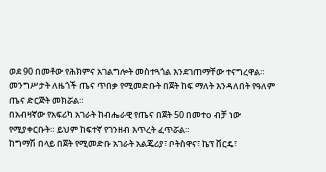ወደ 90 በመቶው የሕክምና አገልግሎት መስተጓጎል እንደገጠማቸው ተናግረዋል።
መንግሥታት ለዜጎች ጤና ጥበቃ የሚመድቡት በጀት ከፍ ማለት እንዳለበት የዓለም ጤና ድርጅት መክሯል።
በአብዛኛው የአፍሪካ አገራት ከብሔራዊ የጤና በጀት 50 በመተo ብቻ ነው የሚያቀርቡት። ይህም ከፍተኛ የገንዘብ እጥረት ፈጥሯል።
ከግማሽ በላይ በጀት የሚመድቡ አገራት አልጄሪያ፣ ቦትስዋና፣ ኬፕ ቨርዴ፣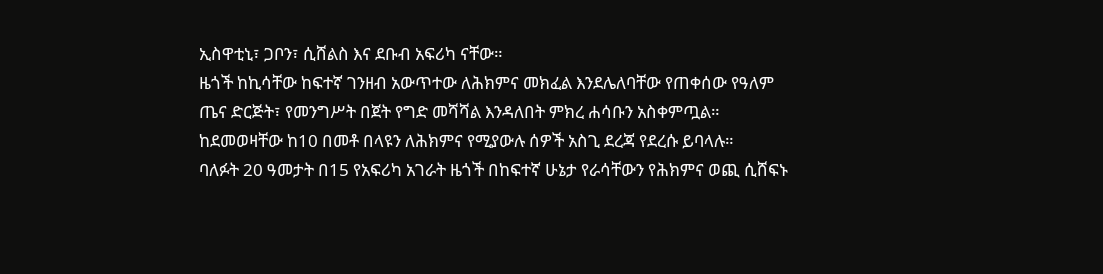ኢስዋቲኒ፣ ጋቦን፣ ሲሸልስ እና ደቡብ አፍሪካ ናቸው።
ዜጎች ከኪሳቸው ከፍተኛ ገንዘብ አውጥተው ለሕክምና መክፈል እንደሌለባቸው የጠቀሰው የዓለም ጤና ድርጅት፣ የመንግሥት በጀት የግድ መሻሻል እንዳለበት ምክረ ሐሳቡን አስቀምጧል።
ከደመወዛቸው ከ10 በመቶ በላዩን ለሕክምና የሚያውሉ ሰዎች አስጊ ደረጃ የደረሱ ይባላሉ።
ባለፉት 20 ዓመታት በ15 የአፍሪካ አገራት ዜጎች በከፍተኛ ሁኔታ የራሳቸውን የሕክምና ወጪ ሲሸፍኑ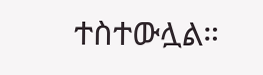ተስተውሏል።